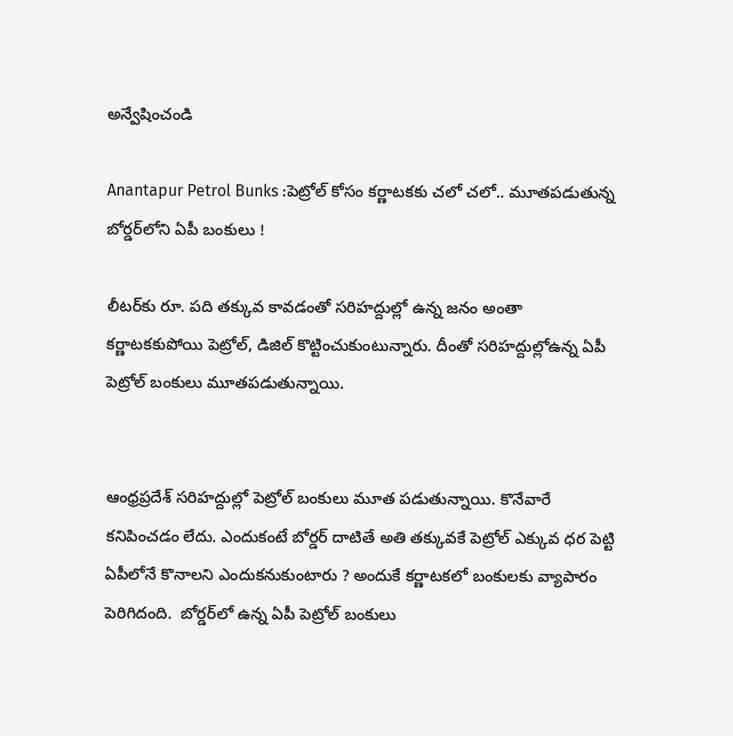అన్వేషించండి

Anantapur Petrol Bunks :పెట్రోల్ కోసం కర్ణాటకకు చలో చలో.. మూతపడుతున్న బోర్డర్‌లోని ఏపీ బంకులు !

లీటర్‌కు రూ. పది తక్కువ కావడంతో సరిహద్దుల్లో ఉన్న జనం అంతా కర్ణాటకకుపోయి పెట్రోల్, డిజిల్ కొట్టించుకుంటున్నారు. దీంతో సరిహద్దుల్లోఉన్న ఏపీ పెట్రోల్ బంకులు మూతపడుతున్నాయి.


ఆంధ్రప్రదేశ్ సరిహద్దుల్లో పెట్రోల్ బంకులు మూత పడుతున్నాయి. కొనేవారే కనిపించడం లేదు. ఎందుకంటే బోర్డర్ దాటితే అతి తక్కువకే పెట్రోల్ ఎక్కువ ధర పెట్టి ఏపీలోనే కొనాలని ఎందుకనుకుంటారు ? అందుకే కర్ణాటకలో బంకులకు వ్యాపారం పెరిగిదంది.  బోర్డర్‌లో ఉన్న ఏపీ పెట్రోల్ బంకులు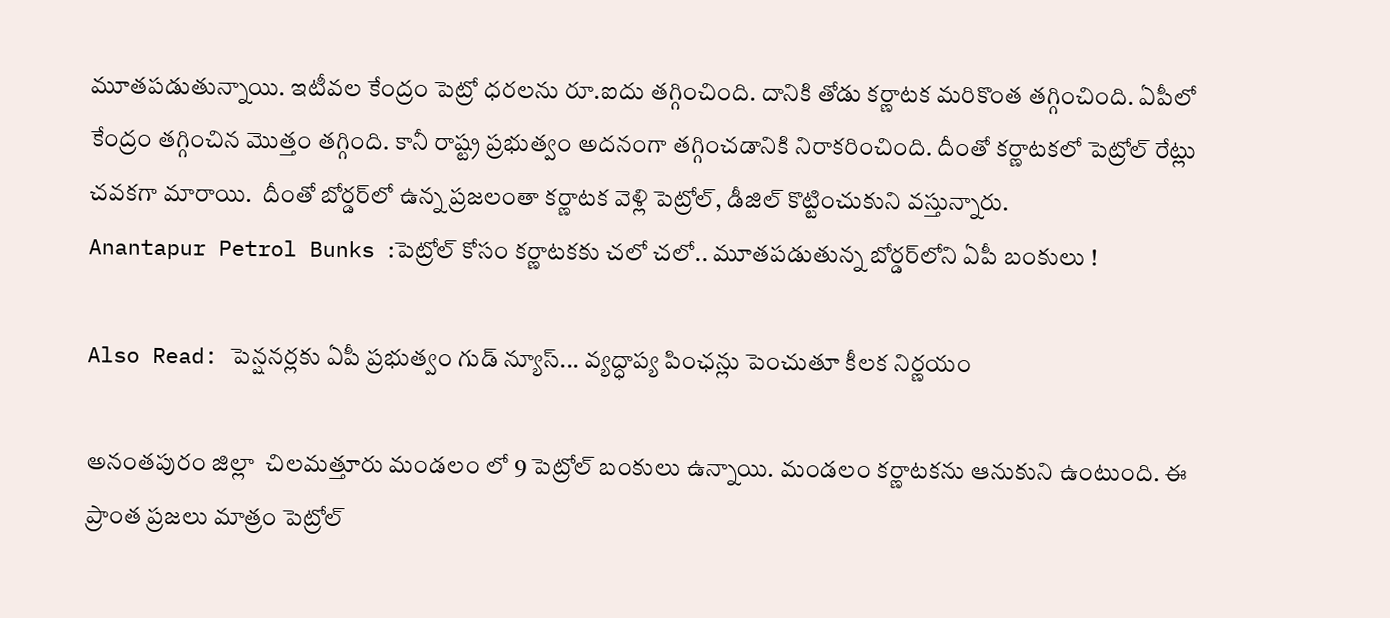మూతపడుతున్నాయి. ఇటీవల కేంద్రం పెట్రో ధరలను రూ.ఐదు తగ్గించింది. దానికి తోడు కర్ణాటక మరికొంత తగ్గించింది. ఏపీలో కేంద్రం తగ్గించిన మొత్తం తగ్గింది. కానీ రాష్ట్ర ప్రభుత్వం అదనంగా తగ్గించడానికి నిరాకరించింది. దీంతో కర్ణాటకలో పెట్రోల్ రేట్లు చవకగా మారాయి.  దీంతో బోర్డర్‌లో ఉన్న ప్రజలంతా కర్ణాటక వెళ్లి పెట్రోల్, డీజిల్ కొట్టించుకుని వస్తున్నారు.
Anantapur Petrol Bunks :పెట్రోల్ కోసం కర్ణాటకకు చలో చలో.. మూతపడుతున్న బోర్డర్‌లోని ఏపీ బంకులు !

Also Read: పెన్షనర్లకు ఏపీ ప్రభుత్వం గుడ్ న్యూస్... వ్యద్ధాప్య పింఛన్లు పెంచుతూ కీలక నిర్ణయం

అనంతపురం జిల్లా  చిలమత్తూరు మండలం లో 9 పెట్రోల్ బంకులు ఉన్నాయి. మండలం కర్ణాటకను ఆనుకుని ఉంటుంది. ఈ ప్రాంత ప్రజలు మాత్రం పెట్రోల్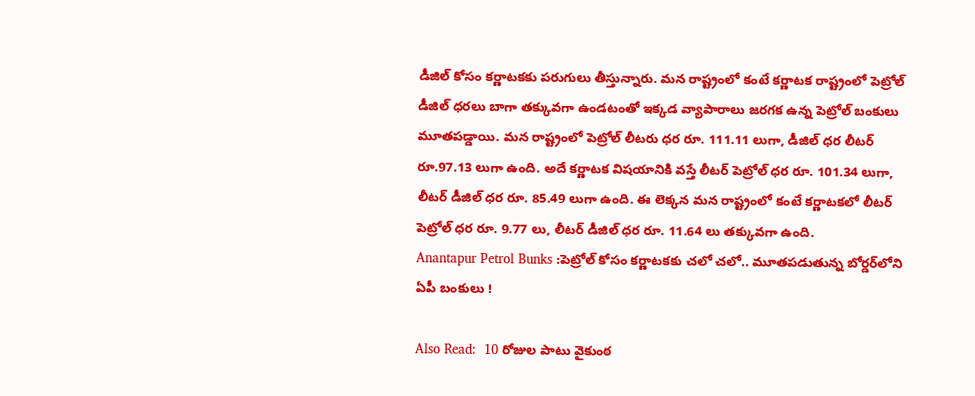డీజిల్ కోసం కర్ణాటకకు పరుగులు తీస్తున్నారు. మన రాష్ట్రంలో కంటే కర్ణాటక రాష్ట్రంలో పెట్రోల్ డీజిల్ ధరలు బాగా తక్కువగా ఉండటంతో ఇక్కడ వ్యాపారాలు జరగక ఉన్న పెట్రోల్ బంకులు మూతపడ్డాయి. మన రాష్ట్రంలో పెట్రోల్ లీటరు ధర రూ. 111.11 లుగా, డీజిల్ ధర లీటర్ రూ.97.13 లుగా ఉంది. అదే కర్ణాటక విషయానికి వస్తే లీటర్ పెట్రోల్ ధర రూ. 101.34 లుగా, లీటర్ డీజిల్ ధర రూ. 85.49 లుగా ఉంది. ఈ లెక్కన మన రాష్ట్రంలో కంటే కర్ణాటకలో లీటర్ పెట్రోల్ ధర రూ. 9.77 లు, లీటర్ డీజిల్ ధర రూ. 11.64 లు తక్కువగా ఉంది.
Anantapur Petrol Bunks :పెట్రోల్ కోసం కర్ణాటకకు చలో చలో.. మూతపడుతున్న బోర్డర్‌లోని ఏపీ బంకులు !

Also Read:  10 రోజుల పాటు వైకుంఠ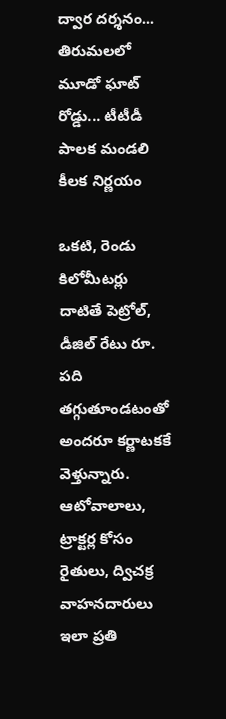ద్వార దర్శనం... తిరుమలలో మూడో ఘాట్ రోడ్డు... టీటీడీ పాలక మండలి కీలక నిర్ణయం

ఒకటి, రెండు కిలోమీటర్లు దాటితే పెట్రోల్, డీజిల్ రేటు రూ. పది తగ్గుతూండటంతో అందరూ కర్ణాటకకే వెళ్తున్నారు.  ఆటోవాలాలు, ట్రాక్టర్ల కోసం రైతులు, ద్విచక్ర వాహనదారులు ఇలా ప్రతి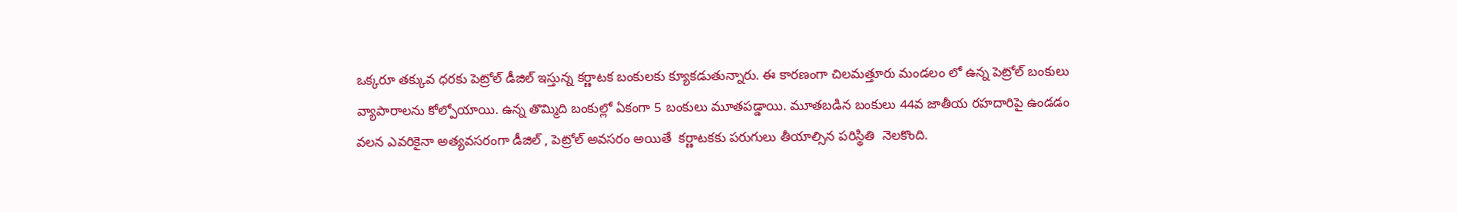ఒక్కరూ తక్కువ ధరకు పెట్రోల్ డీజిల్ ఇస్తున్న కర్ణాటక బంకులకు క్యూకడుతున్నారు. ఈ కారణంగా చిలమత్తూరు మండలం లో ఉన్న పెట్రోల్ బంకులు వ్యాపారాలను కోల్పోయాయి. ఉన్న తొమ్మిది బంకుల్లో ఏకంగా 5 బంకులు మూతపడ్డాయి. మూతబడిన బంకులు 44వ జాతీయ రహదారిపై ఉండడం వలన ఎవరికైనా అత్యవసరంగా డీజిల్ , పెట్రోల్ అవసరం అయితే  కర్ణాటకకు పరుగులు తీయాల్సిన పరిస్థితి  నెలకొంది.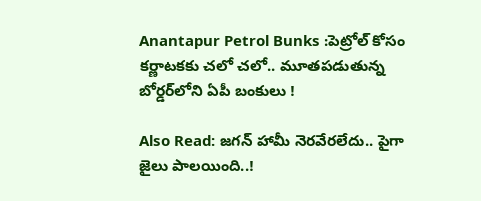Anantapur Petrol Bunks :పెట్రోల్ కోసం కర్ణాటకకు చలో చలో.. మూతపడుతున్న బోర్డర్‌లోని ఏపీ బంకులు !

Also Read: జగన్ హామీ నెరవేరలేదు.. పైగా జైలు పాలయింది..!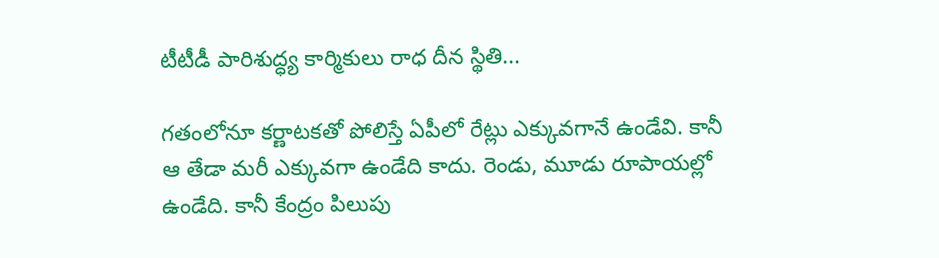టీటీడీ పారిశుద్ధ్య కార్మికులు రాధ దీన స్థితి...

గతంలోనూ కర్ణాటకతో పోలిస్తే ఏపీలో రేట్లు ఎక్కువగానే ఉండేవి. కానీ ఆ తేడా మరీ ఎక్కువగా ఉండేది కాదు. రెండు, మూడు రూపాయల్లో ఉండేది. కానీ కేంద్రం పిలుపు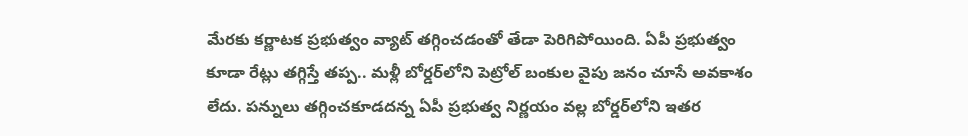మేరకు కర్ణాటక ప్రభుత్వం వ్యాట్ తగ్గించడంతో తేడా పెరిగిపోయింది. ఏపీ ప్రభుత్వం కూడా రేట్లు తగ్గిస్తే తప్ప.. మళ్లీ బోర్డర్‌లోని పెట్రోల్ బంకుల వైపు జనం చూసే అవకాశం లేదు. పన్నులు తగ్గించకూడదన్న ఏపీ ప్రభుత్వ నిర్ణయం వల్ల బోర్డర్‌లోని ఇతర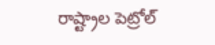రాష్ట్రాల పెట్రోల్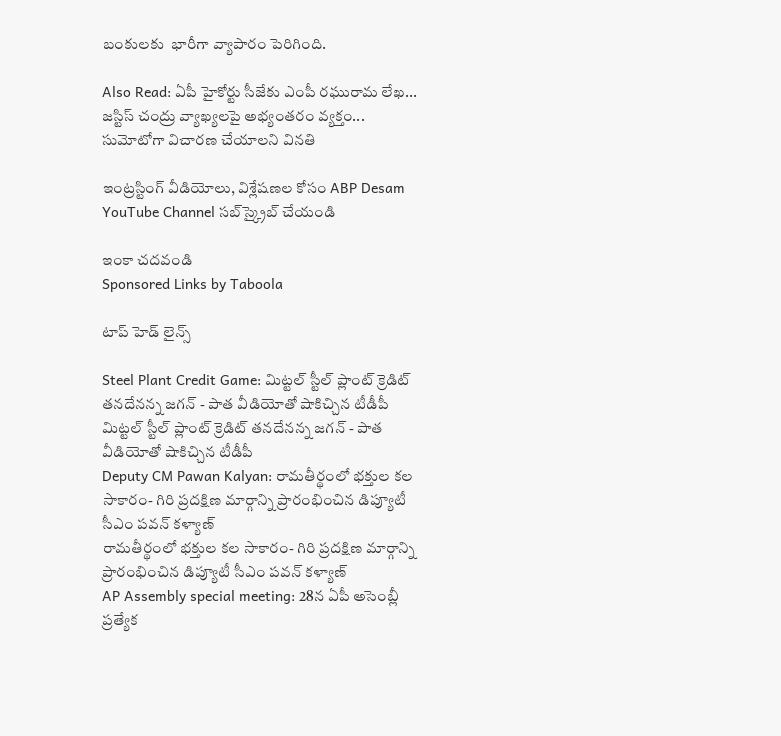బంకులకు  భారీగా వ్యాపారం పెరిగింది.

Also Read: ఏపీ హైకోర్టు సీజేకు ఎంపీ రఘురామ లేఖ... జస్టిస్ చంద్రు వ్యాఖ్యలపై అభ్యంతరం వ్యక్తం... సుమోటోగా విచారణ చేయాలని వినతి

ఇంట్రస్టింగ్‌ వీడియోలు, విశ్లేషణల కోసం ABP Desam YouTube Channel సబ్‌స్క్రైబ్‌ చేయండి

ఇంకా చదవండి
Sponsored Links by Taboola

టాప్ హెడ్ లైన్స్

Steel Plant Credit Game: మిట్టల్ స్టీల్ ప్లాంట్ క్రెడిట్ తనదేనన్న జగన్ - పాత వీడియోతో షాకిచ్చిన టీడీపీ
మిట్టల్ స్టీల్ ప్లాంట్ క్రెడిట్ తనదేనన్న జగన్ - పాత వీడియోతో షాకిచ్చిన టీడీపీ
Deputy CM Pawan Kalyan: రామతీర్థంలో భక్తుల కల సాకారం- గిరి ప్రదక్షిణ మార్గాన్ని ప్రారంభించిన డిప్యూటీ సీఎం పవన్ కళ్యాణ్
రామతీర్థంలో భక్తుల కల సాకారం- గిరి ప్రదక్షిణ మార్గాన్ని ప్రారంభించిన డిప్యూటీ సీఎం పవన్ కళ్యాణ్
AP Assembly special meeting: 28న ఏపీ అసెంబ్లీ ప్రత్యేక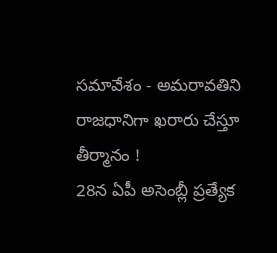సమావేశం - అమరావతిని రాజధానిగా ఖరారు చేస్తూ తీర్మానం !
28న ఏపీ అసెంబ్లీ ప్రత్యేక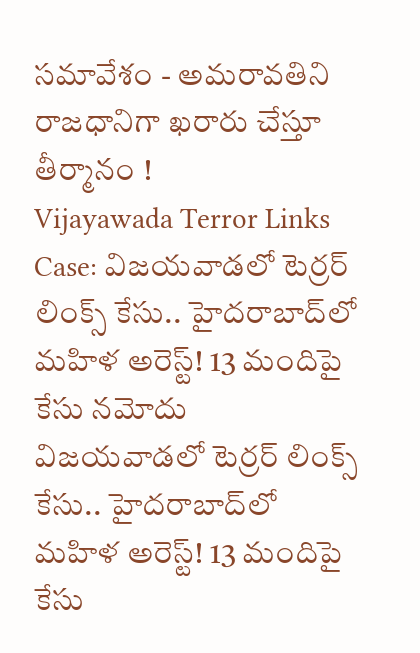సమావేశం - అమరావతిని రాజధానిగా ఖరారు చేస్తూ తీర్మానం !
Vijayawada Terror Links Case: విజయవాడలో టెర్రర్ లింక్స్ కేసు.. హైదరాబాద్‌లో మహిళ అరెస్ట్! 13 మందిపై కేసు నమోదు
విజయవాడలో టెర్రర్ లింక్స్ కేసు.. హైదరాబాద్‌లో మహిళ అరెస్ట్! 13 మందిపై కేసు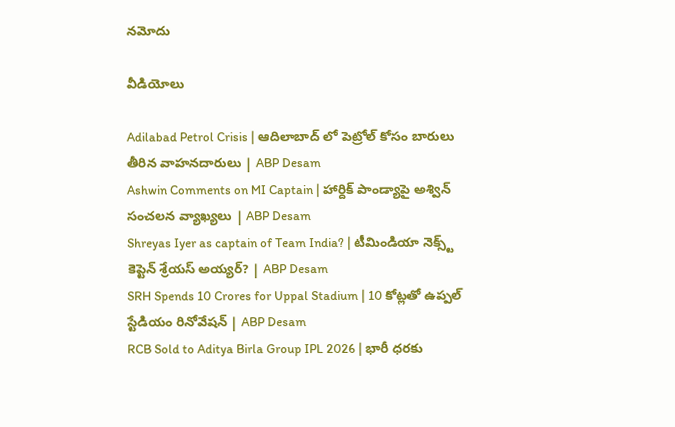నమోదు

వీడియోలు

Adilabad Petrol Crisis | ఆదిలాబాద్ లో పెట్రోల్ కోసం బారులు తీరిన వాహనదారులు | ABP Desam
Ashwin Comments on MI Captain | హార్దిక్ పాండ్యాపై అశ్విన్ సంచలన వ్యాఖ్యలు | ABP Desam
Shreyas Iyer as captain of Team India? | టీమిండియా నెక్స్ట్ కెప్టెన్ శ్రేయస్ అయ్యర్? | ABP Desam
SRH Spends 10 Crores for Uppal Stadium | 10 కోట్లతో ఉప్పల్ స్టేడియం రినోవేషన్ | ABP Desam
RCB Sold to Aditya Birla Group IPL 2026 | భారీ ధరకు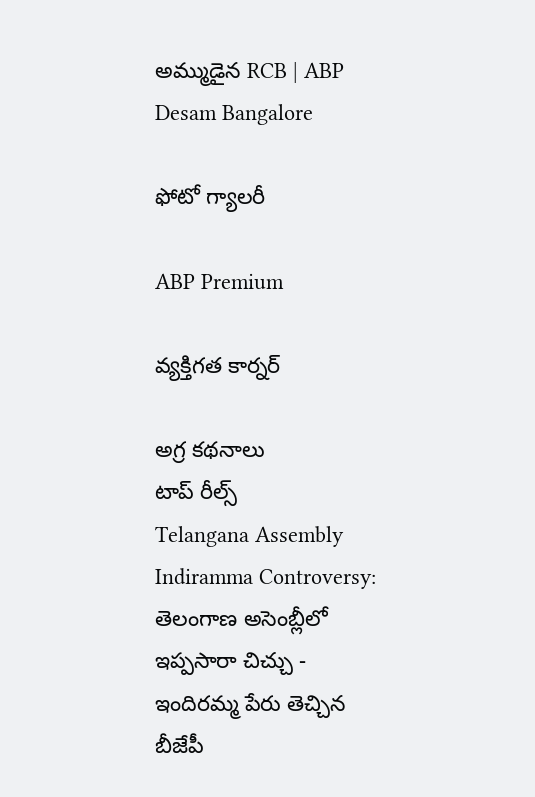అమ్ముడైన RCB | ABP Desam Bangalore

ఫోటో గ్యాలరీ

ABP Premium

వ్యక్తిగత కార్నర్

అగ్ర కథనాలు
టాప్ రీల్స్
Telangana Assembly Indiramma Controversy: తెలంగాణ అసెంబ్లీలో ఇప్పసారా చిచ్చు - ఇందిరమ్మ పేరు తెచ్చిన బీజేపీ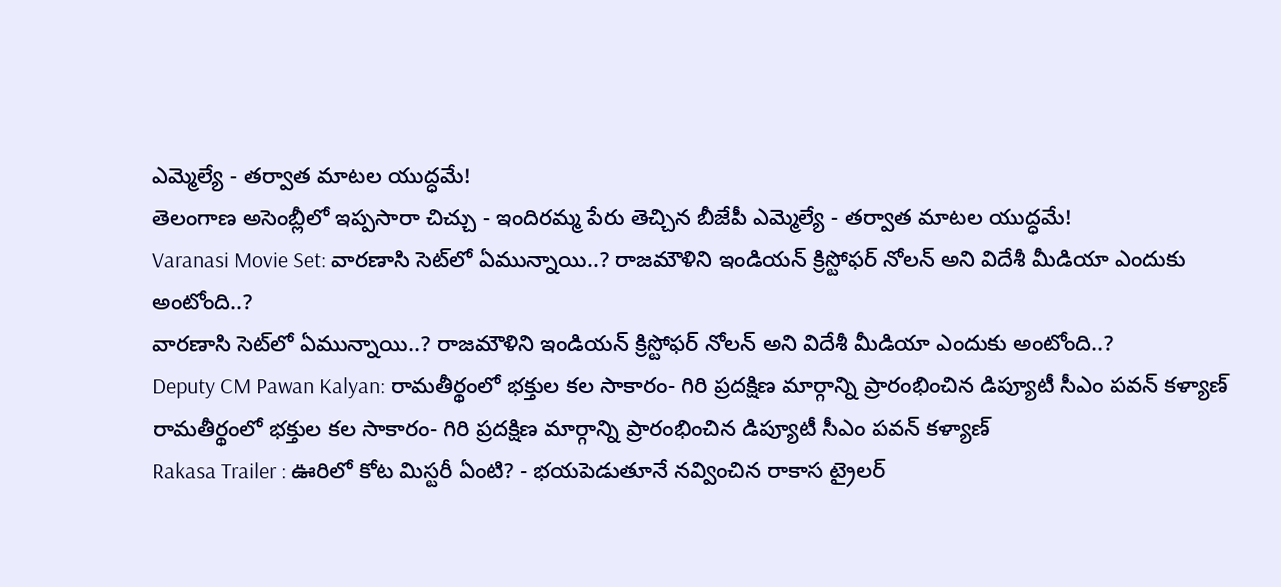ఎమ్మెల్యే - తర్వాత మాటల యుద్ధమే!
తెలంగాణ అసెంబ్లీలో ఇప్పసారా చిచ్చు - ఇందిరమ్మ పేరు తెచ్చిన బీజేపీ ఎమ్మెల్యే - తర్వాత మాటల యుద్ధమే!
Varanasi Movie Set: వారణాసి సెట్‌లో ఏమున్నాయి..? రాజమౌళిని ఇండియన్ క్రిస్టోఫర్ నోలన్ అని విదేశీ మీడియా ఎందుకు అంటోంది..?
వారణాసి సెట్‌లో ఏమున్నాయి..? రాజమౌళిని ఇండియన్ క్రిస్టోఫర్ నోలన్ అని విదేశీ మీడియా ఎందుకు అంటోంది..?
Deputy CM Pawan Kalyan: రామతీర్థంలో భక్తుల కల సాకారం- గిరి ప్రదక్షిణ మార్గాన్ని ప్రారంభించిన డిప్యూటీ సీఎం పవన్ కళ్యాణ్
రామతీర్థంలో భక్తుల కల సాకారం- గిరి ప్రదక్షిణ మార్గాన్ని ప్రారంభించిన డిప్యూటీ సీఎం పవన్ కళ్యాణ్
Rakasa Trailer : ఊరిలో కోట మిస్టరీ ఏంటి? - భయపెడుతూనే నవ్వించిన రాకాస ట్రైలర్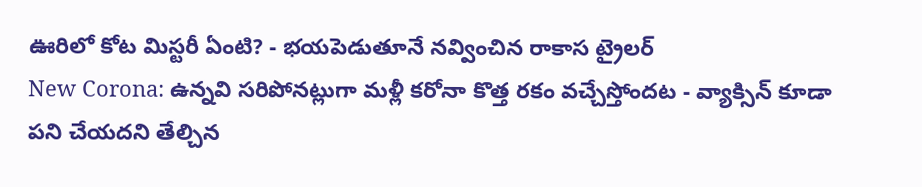ఊరిలో కోట మిస్టరీ ఏంటి? - భయపెడుతూనే నవ్వించిన రాకాస ట్రైలర్
New Corona: ఉన్నవి సరిపోనట్లుగా మళ్లీ కరోనా కొత్త రకం వచ్చేస్తోందట - వ్యాక్సిన్ కూడా పని చేయదని తేల్చిన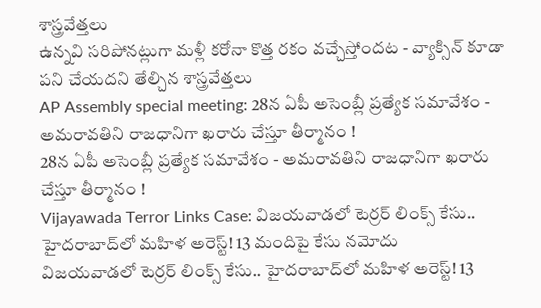శాస్త్రవేత్తలు
ఉన్నవి సరిపోనట్లుగా మళ్లీ కరోనా కొత్త రకం వచ్చేస్తోందట - వ్యాక్సిన్ కూడా పని చేయదని తేల్చిన శాస్త్రవేత్తలు
AP Assembly special meeting: 28న ఏపీ అసెంబ్లీ ప్రత్యేక సమావేశం - అమరావతిని రాజధానిగా ఖరారు చేస్తూ తీర్మానం !
28న ఏపీ అసెంబ్లీ ప్రత్యేక సమావేశం - అమరావతిని రాజధానిగా ఖరారు చేస్తూ తీర్మానం !
Vijayawada Terror Links Case: విజయవాడలో టెర్రర్ లింక్స్ కేసు.. హైదరాబాద్‌లో మహిళ అరెస్ట్! 13 మందిపై కేసు నమోదు
విజయవాడలో టెర్రర్ లింక్స్ కేసు.. హైదరాబాద్‌లో మహిళ అరెస్ట్! 13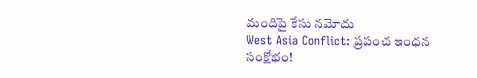మందిపై కేసు నమోదు
West Asia Conflict: ప్రపంచ ఇంధన సంక్షోభం!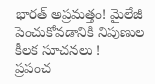భారత్ అప్రమత్తం! మైలేజీ పెంచుకోవడానికి నిపుణుల కీలక సూచనలు !
ప్రపంచ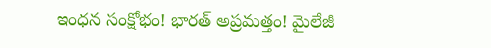ఇంధన సంక్షోభం! భారత్ అప్రమత్తం! మైలేజీ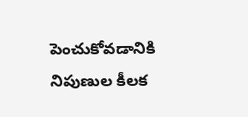పెంచుకోవడానికి నిపుణుల కీలక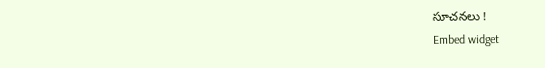సూచనలు !
Embed widget